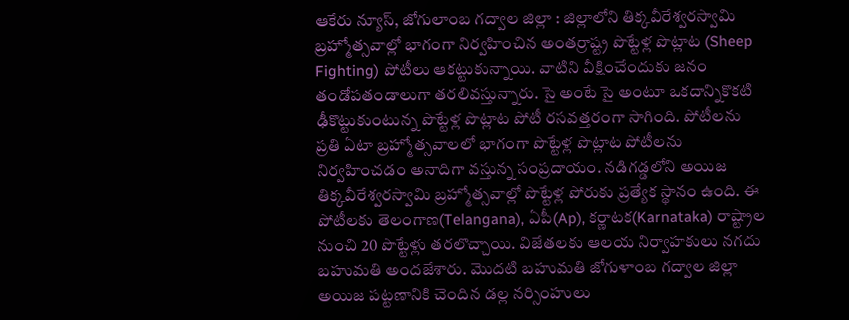ఆకేరు న్యూస్, జోగులాంబ గద్వాల జిల్లా : జిల్లాలోని తిక్కవీరేశ్వరస్వామి బ్రహ్మోత్సవాల్లో భాగంగా నిర్వహించిన అంతర్రాష్ట్ర పొట్టేళ్ల పొట్లాట (Sheep Fighting) పోటీలు ఆకట్టుకున్నాయి. వాటిని వీక్షించేందుకు జనం తండోపతండాలుగా తరలివస్తున్నారు. సై అంటే సై అంటూ ఒకదాన్నికొకటి ఢీకొట్టుకుంటున్న పొట్టేళ్ల పొట్లాట పోటీ రసవత్తరంగా సాగింది. పోటీలను ప్రతి ఏటా బ్రహ్మోత్సవాలలో భాగంగా పొట్టేళ్ల పొట్లాట పోటీలను నిర్వహించడం అనాదిగా వస్తున్న సంప్రదాయం. నడిగడ్డలోని అయిజ తిక్కవీరేశ్వరస్వామి బ్రహ్మోత్సవాల్లో పొట్టేళ్ల పోరుకు ప్రత్యేక స్థానం ఉంది. ఈ పోటీలకు తెలంగాణ(Telangana), ఏపీ(Ap), కర్ణాటక(Karnataka) రాష్ట్రాల నుంచి 20 పొట్టేళ్లు తరలొచ్చాయి. విజేతలకు ఆలయ నిర్వాహకులు నగదు బహుమతి అందజేశారు. మొదటి బహుమతి జోగుళాంబ గద్వాల జిల్లా అయిజ పట్టణానికి చెందిన డల్ల నర్సింహులు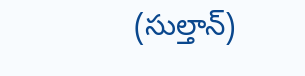(సుల్తాన్)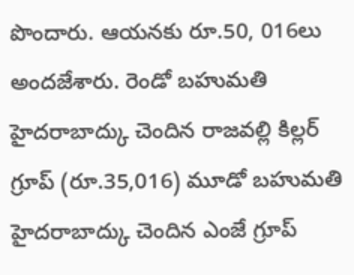పొందారు. ఆయనకు రూ.50, 016లు అందజేశారు. రెండో బహుమతి హైదరాబాద్కు చెందిన రాజవల్లి కిల్లర్ గ్రూప్ (రూ.35,016) మూడో బహుమతి హైదరాబాద్కు చెందిన ఎంజే గ్రూప్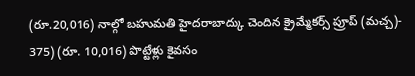(రూ.20,016) నాల్గో బహుమతి హైదరాబాద్కు చెందిన క్రైమ్మేకర్స్ ప్రూప్ (మచ్చ)- 375) (రూ. 10,016) పొట్టేళ్లు కైవసం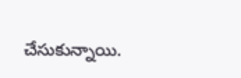చేసుకున్నాయి.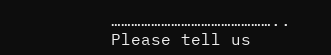…………………………………………..
Please tell us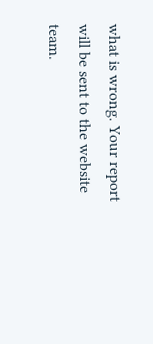what is wrong. Your report will be sent to the website team.